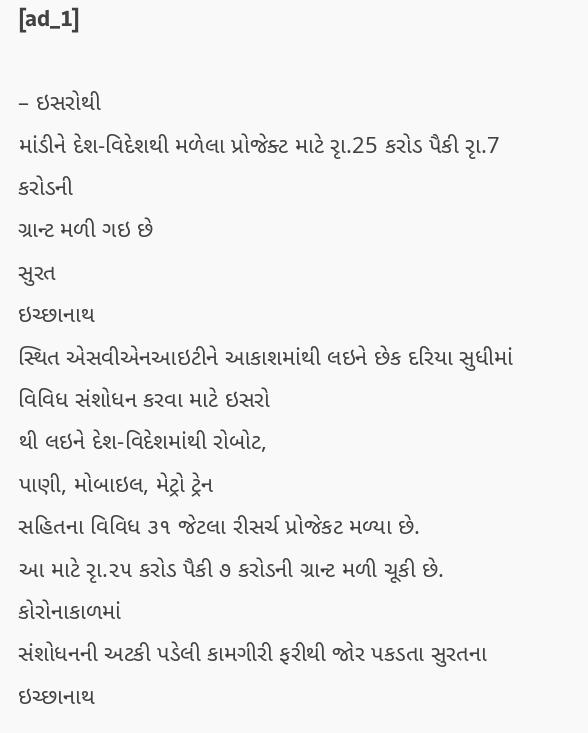[ad_1]

– ઇસરોથી
માંડીને દેશ-વિદેશથી મળેલા પ્રોજેક્ટ માટે રૃા.25 કરોડ પૈકી રૃા.7 કરોડની
ગ્રાન્ટ મળી ગઇ છે
સુરત
ઇચ્છાનાથ
સ્થિત એસવીએનઆઇટીને આકાશમાંથી લઇને છેક દરિયા સુધીમાં વિવિધ સંશોધન કરવા માટે ઇસરો
થી લઇને દેશ-વિદેશમાંથી રોબોટ,
પાણી, મોબાઇલ, મેટ્રો ટ્રેન
સહિતના વિવિધ ૩૧ જેટલા રીસર્ચ પ્રોજેકટ મળ્યા છે.
આ માટે રૃા.૨૫ કરોડ પૈકી ૭ કરોડની ગ્રાન્ટ મળી ચૂકી છે.
કોરોનાકાળમાં
સંશોધનની અટકી પડેલી કામગીરી ફરીથી જોર પકડતા સુરતના ઇચ્છાનાથ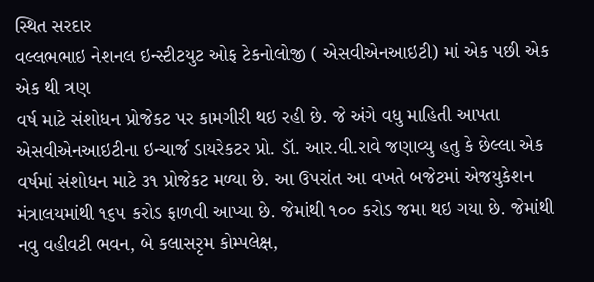સ્થિત સરદાર
વલ્લભભાઇ નેશનલ ઇન્સ્ટીટયુટ ઓફ ટેકનોલોજી ( એસવીએનઆઇટી) માં એક પછી એક એક થી ત્રણ
વર્ષ માટે સંશોધન પ્રોજેકટ પર કામગીરી થઇ રહી છે. જે અંગે વધુ માહિતી આપતા
એસવીએનઆઇટીના ઇન્ચાર્જ ડાયરેકટર પ્રો. ડૉ. આર.વી.રાવે જણાવ્યુ હતુ કે છેલ્લા એક
વર્ષમાં સંશોધન માટે ૩૧ પ્રોજેકટ મળ્યા છે. આ ઉપરાંત આ વખતે બજેટમાં એજયુકેશન
મંત્રાલયમાંથી ૧૬૫ કરોડ ફાળવી આપ્યા છે. જેમાંથી ૧૦૦ કરોડ જમા થઇ ગયા છે. જેમાંથી
નવુ વહીવટી ભવન, બે કલાસરૃમ કોમ્પલેક્ષ,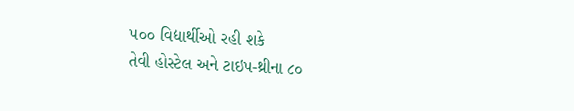૫૦૦ વિદ્યાર્થીઓ રહી શકે
તેવી હોસ્ટેલ અને ટાઇપ-થ્રીના ૮૦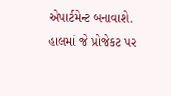એપાર્ટમેન્ટ બનાવાશે. હાલમાં જે પ્રોજેકટ પર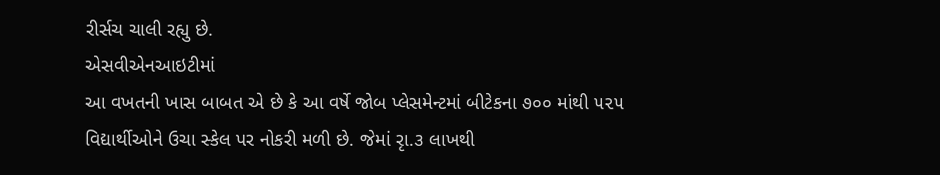રીર્સચ ચાલી રહ્યુ છે.
એસવીએનઆઇટીમાં
આ વખતની ખાસ બાબત એ છે કે આ વર્ષે જોબ પ્લેસમેન્ટમાં બીટેકના ૭૦૦ માંથી ૫૨૫
વિદ્યાર્થીઓને ઉચા સ્કેલ પર નોકરી મળી છે. જેમાં રૃા.૩ લાખથી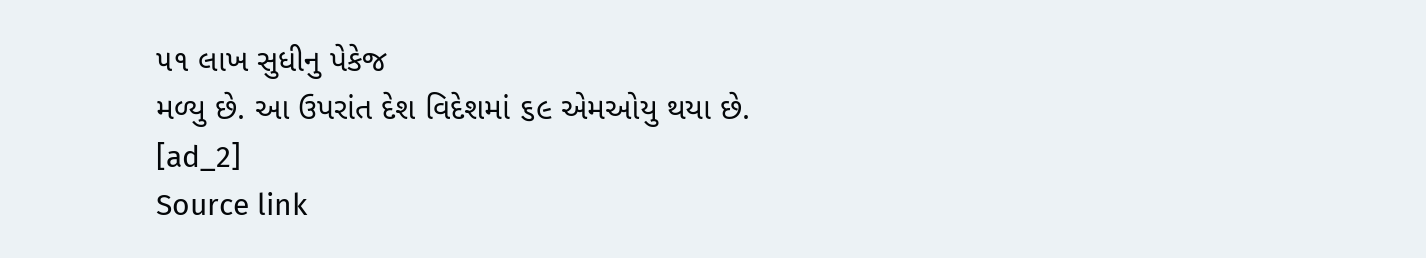૫૧ લાખ સુધીનુ પેકેજ
મળ્યુ છે. આ ઉપરાંત દેશ વિદેશમાં ૬૯ એમઓયુ થયા છે.
[ad_2]
Source link